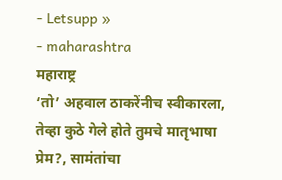- Letsupp »
- maharashtra
महाराष्ट्र
‘तो’ अहवाल ठाकरेंनीच स्वीकारला, तेव्हा कुठे गेले होते तुमचे मातृभाषा प्रेम?, सामंतांचा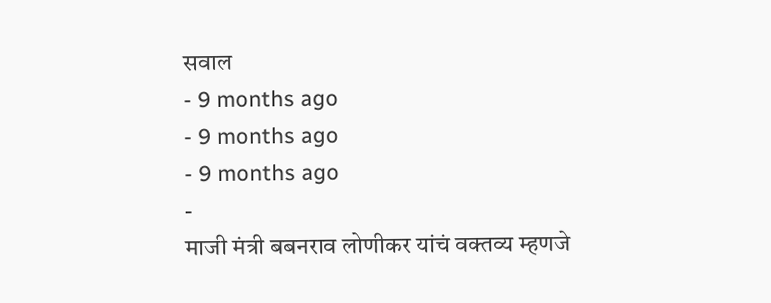सवाल
- 9 months ago
- 9 months ago
- 9 months ago
-
माजी मंत्री बबनराव लोणीकर यांचं वक्तव्य म्हणजे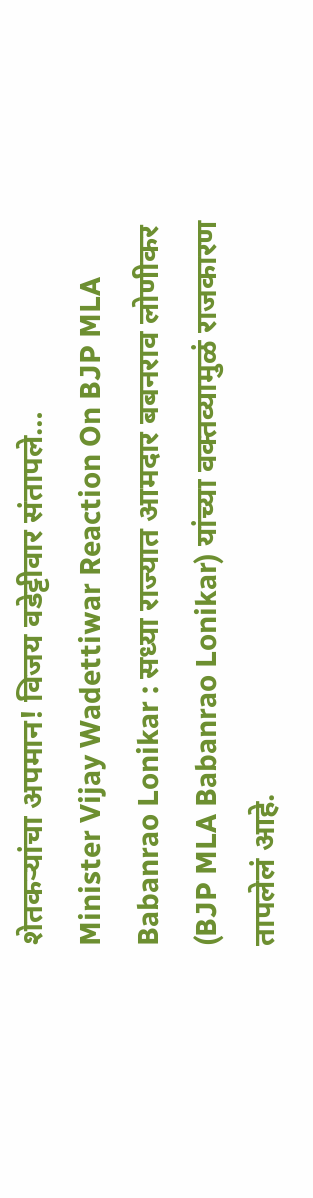शेतकऱ्यांचा अपमान! विजय वडेट्टीवार संतापले…
Minister Vijay Wadettiwar Reaction On BJP MLA Babanrao Lonikar : सध्या राज्यात आमदार बबनराव लोणीकर (BJP MLA Babanrao Lonikar) यांच्या वक्तव्यामुळं राजकारण तापलेलं आहे.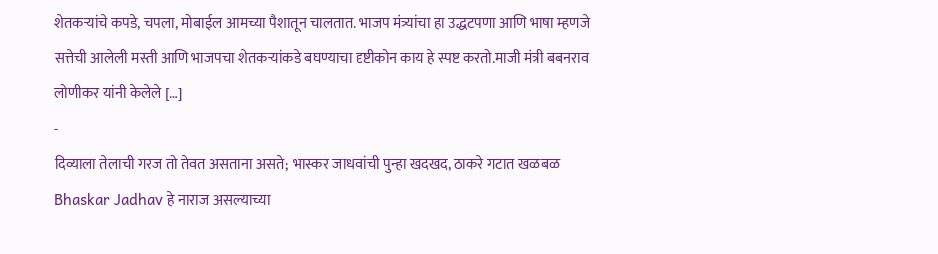शेतकऱ्यांचे कपडे, चपला, मोबाईल आमच्या पैशातून चालतात. भाजप मंत्र्यांचा हा उद्धटपणा आणि भाषा म्हणजे सत्तेची आलेली मस्ती आणि भाजपचा शेतकऱ्यांकडे बघण्याचा दृष्टीकोन काय हे स्पष्ट करतो.माजी मंत्री बबनराव लोणीकर यांनी केलेले […]
-
दिव्याला तेलाची गरज तो तेवत असताना असते; भास्कर जाधवांची पुन्हा खदखद, ठाकरे गटात खळबळ
Bhaskar Jadhav हे नाराज असल्याच्या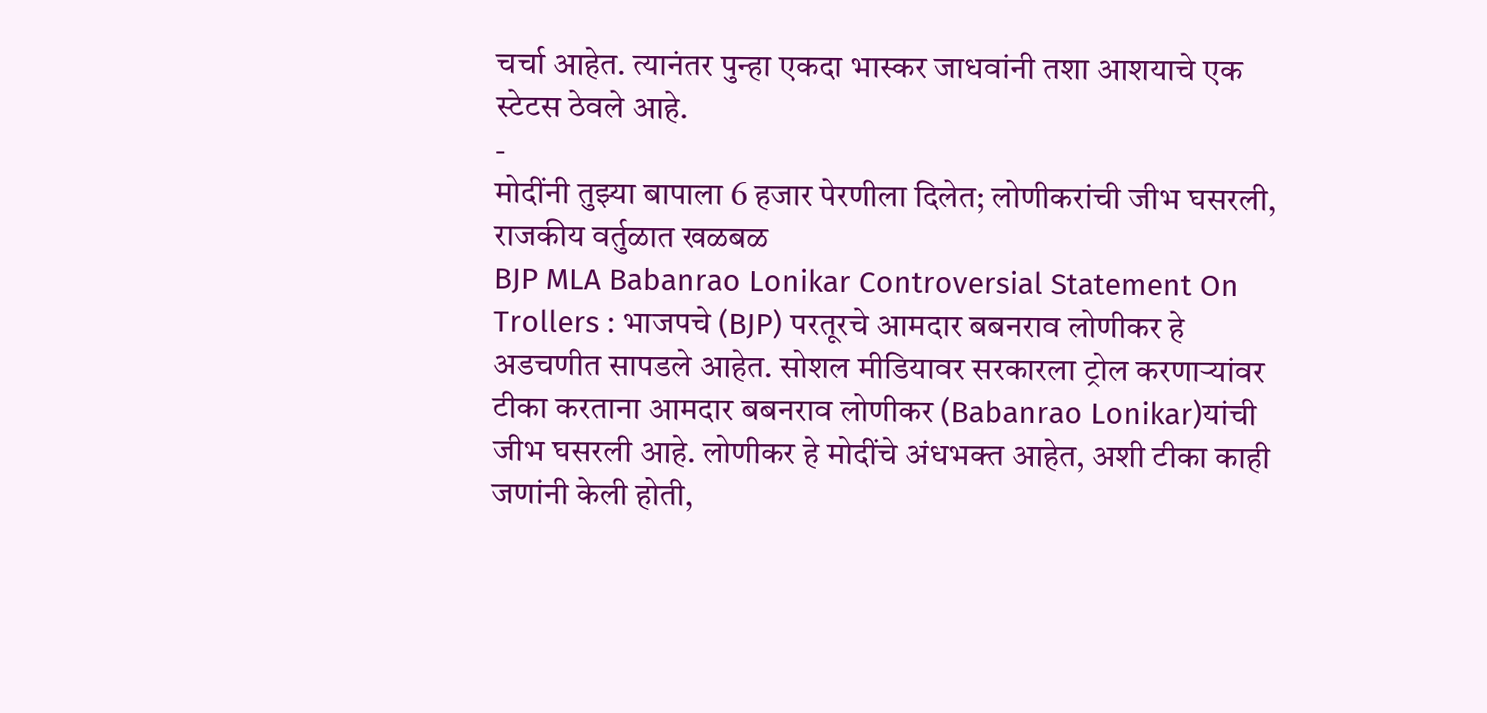चर्चा आहेत. त्यानंतर पुन्हा एकदा भास्कर जाधवांनी तशा आशयाचे एक स्टेटस ठेवले आहे.
-
मोदींनी तुझ्या बापाला 6 हजार पेरणीला दिलेत; लोणीकरांची जीभ घसरली, राजकीय वर्तुळात खळबळ
BJP MLA Babanrao Lonikar Controversial Statement On Trollers : भाजपचे (BJP) परतूरचे आमदार बबनराव लोणीकर हे अडचणीत सापडले आहेत. सोशल मीडियावर सरकारला ट्रोल करणाऱ्यांवर टीका करताना आमदार बबनराव लोणीकर (Babanrao Lonikar)यांची जीभ घसरली आहे. लोणीकर हे मोदींचे अंधभक्त आहेत, अशी टीका काही जणांनी केली होती,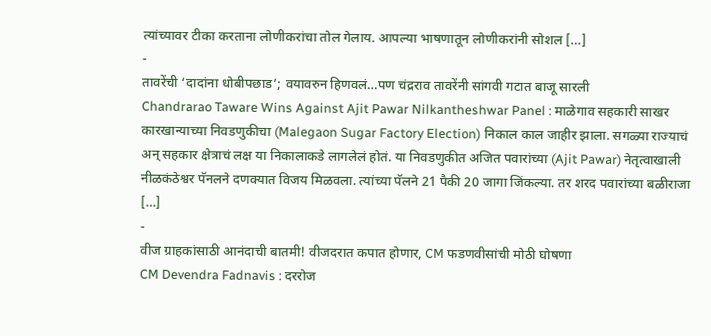त्यांच्यावर टीका करताना लोणीकरांचा तोल गेलाय. आपल्या भाषणातून लोणीकरांनी सोशल […]
-
तावरेंची ‘दादांना धोबीपछाड’; वयावरुन हिणवलं…पण चंद्रराव तावरेंनी सांगवी गटात बाजू सारली
Chandrarao Taware Wins Against Ajit Pawar Nilkantheshwar Panel : माळेगाव सहकारी साखर कारखान्याच्या निवडणुकीचा (Malegaon Sugar Factory Election) निकाल काल जाहीर झाला. सगळ्या राज्याचं अन् सहकार क्षेत्राचं लक्ष या निकालाकडे लागलेलं होतं. या निवडणुकीत अजित पवारांच्या (Ajit Pawar) नेतृत्वाखाली नीळकंठेश्वर पॅनलने दणक्यात विजय मिळवला. त्यांच्या पॅलने 21 पैकी 20 जागा जिंकल्या. तर शरद पवारांच्या बळीराजा […]
-
वीज ग्राहकांसाठी आनंदाची बातमी! वीजदरात कपात होणार, CM फडणवीसांची मोठी घोषणा
CM Devendra Fadnavis : दररोज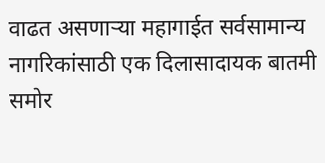वाढत असणाऱ्या महागाईत सर्वसामान्य नागरिकांसाठी एक दिलासादायक बातमी समोर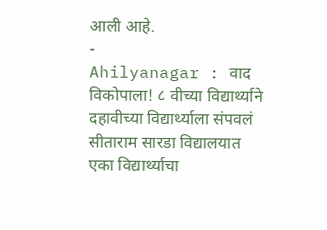आली आहे.
-
Ahilyanagar : वाद विकोपाला! ८ वीच्या विद्यार्थ्याने दहावीच्या विद्यार्थ्याला संपवलं
सीताराम सारडा विद्यालयात एका विद्यार्थ्याचा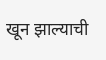खून झाल्याची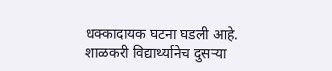धक्कादायक घटना घडली आहे. शाळकरी विद्यार्थ्यानेच दुसऱ्या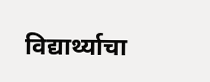विद्यार्थ्याचा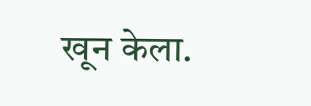खून केला.